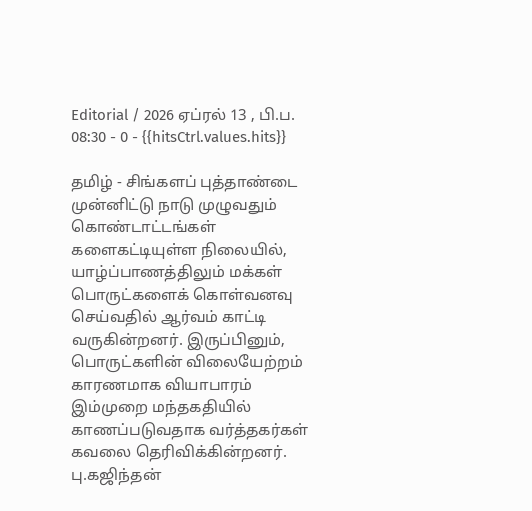Editorial / 2026 ஏப்ரல் 13 , பி.ப. 08:30 - 0 - {{hitsCtrl.values.hits}}

தமிழ் - சிங்களப் புத்தாண்டை முன்னிட்டு நாடு முழுவதும் கொண்டாட்டங்கள் களைகட்டியுள்ள நிலையில், யாழ்ப்பாணத்திலும் மக்கள் பொருட்களைக் கொள்வனவு செய்வதில் ஆர்வம் காட்டி வருகின்றனர். இருப்பினும், பொருட்களின் விலையேற்றம் காரணமாக வியாபாரம் இம்முறை மந்தகதியில் காணப்படுவதாக வர்த்தகர்கள் கவலை தெரிவிக்கின்றனர்.
பு.கஜிந்தன்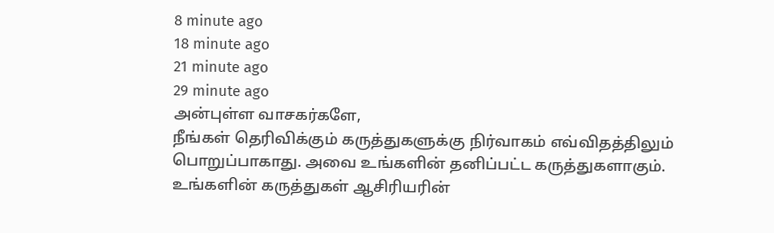8 minute ago
18 minute ago
21 minute ago
29 minute ago
அன்புள்ள வாசகர்களே,
நீங்கள் தெரிவிக்கும் கருத்துகளுக்கு நிர்வாகம் எவ்விதத்திலும் பொறுப்பாகாது. அவை உங்களின் தனிப்பட்ட கருத்துகளாகும். உங்களின் கருத்துகள் ஆசிரியரின்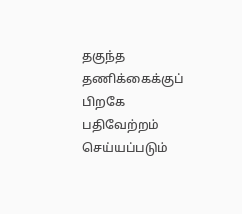தகுந்த தணிக்கைக்குப் பிறகே பதிவேற்றம் செய்யப்படும்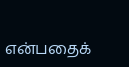என்பதைக்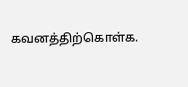கவனத்திற்கொள்க.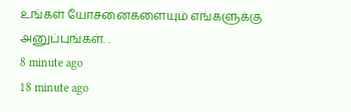உங்கள் யோசனைகளையும் எங்களுக்கு அனுப்புங்கள். .
8 minute ago
18 minute ago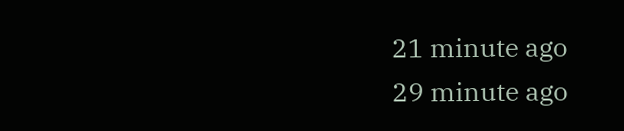21 minute ago
29 minute ago